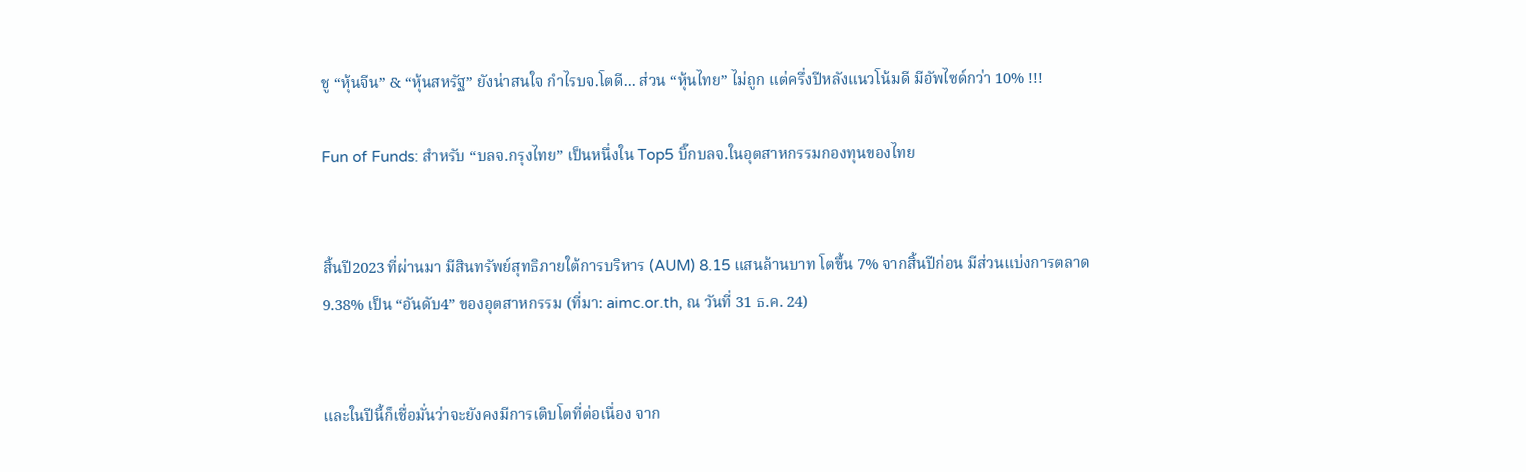ชู “หุ้นจีน” & “หุ้นสหรัฐ” ยังน่าสนใจ กำไรบจ.โตดี... ส่วน “หุ้นไทย” ไม่ถูก แต่ครึ่งปีหลังแนวโน้มดี มีอัพไซด์กว่า 10% !!!

Fun of Funds: สำหรับ “บลจ.กรุงไทย” เป็นหนึ่งใน Top5 บิ๊กบลจ.ในอุตสาหกรรมกองทุนของไทย


สิ้นปี2023 ที่ผ่านมา มีสินทรัพย์สุทธิภายใต้การบริหาร (AUM) 8.15 แสนล้านบาท โตขึ้น 7% จากสิ้นปีก่อน มีส่วนแบ่งการตลาด 9.38% เป็น “อันดับ4” ของอุตสาหกรรม (ที่มา: aimc.or.th, ณ วันที่ 31 ธ.ค. 24)


และในปีนี้ก็เชื่อมั่นว่าจะยังคงมีการเติบโตที่ต่อเนื่อง จาก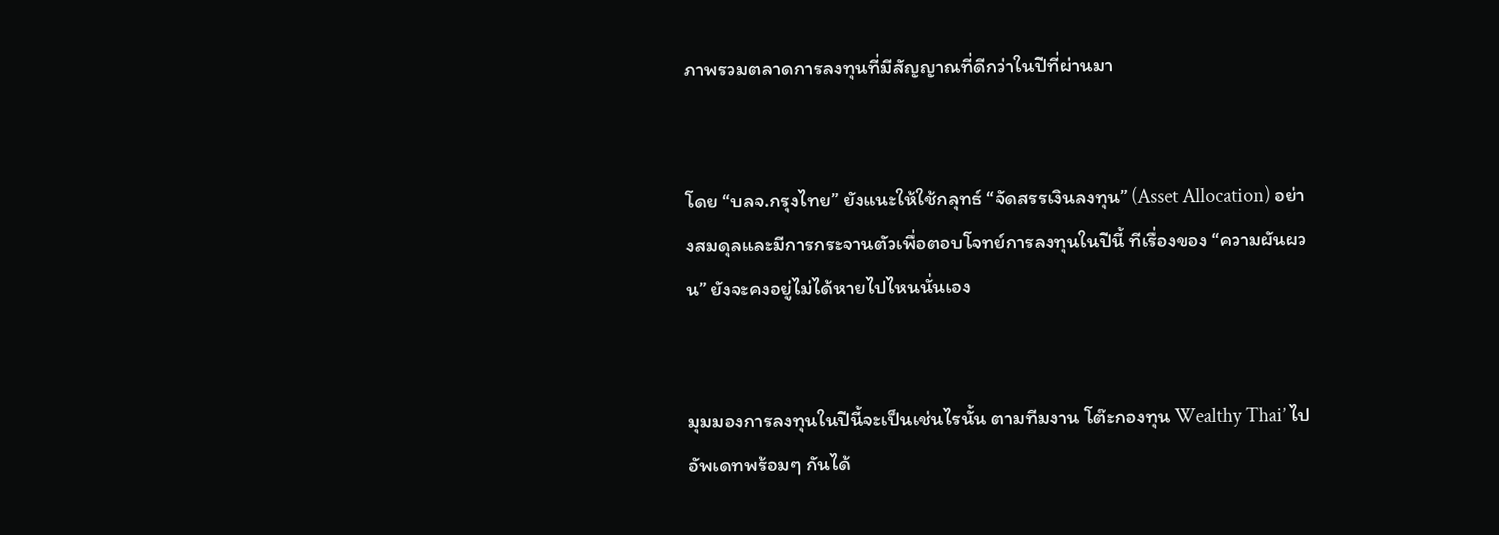ภาพรวมตลาดการลงทุนที่มีสัญญาณที่ดีกว่าในปีที่ผ่านมา


โดย “บลจ.กรุงไทย” ยังแนะให้ใช้กลุทธ์ “จัดสรรเงินลงทุน” (Asset Allocation) อย่างสมดุลและมีการกระจานตัวเพื่อตอบโจทย์การลงทุนในปีนี้ ทีเรื่องของ “ความผันผวน” ยังจะคงอยู่ไม่ได้หายไปไหนนั่นเอง


มุมมองการลงทุนในปีนี้จะเป็นเช่นไรนั้น ตามทีมงาน โต๊ะกองทุน Wealthy Thai’ ไปอัพเดทพร้อมๆ กันได้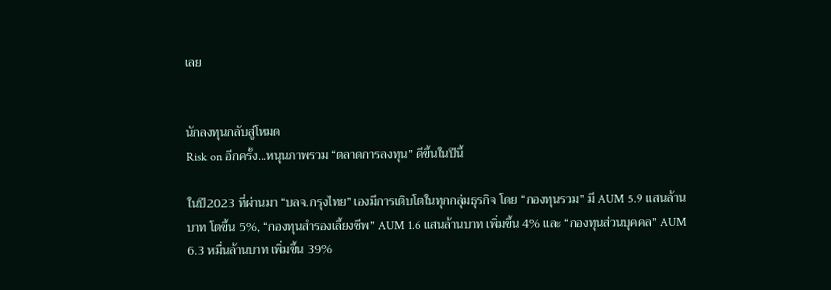เลย


นักลงทุนกลับสู่โหมด
Risk on อีกครั้ง...หนุนภาพรวม “ตลาดการลงทุน” ดีขึ้นในปีนี้

ในปี2023 ที่ผ่านมา “บลจ.กรุงไทย” เองมีการเติบโตในทุกกลุ่มธุรกิจ โดย “กองทุนรวม” มี AUM 5.9 แสนล้านบาท โตขึ้น 5%, “กองทุนสำรองเลี้ยงชีพ” AUM 1.6 แสนล้านบาท เพิ่มขึ้น 4% และ “กองทุนส่วนบุคคล” AUM 6.3 หมื่นล้านบาท เพิ่มขึ้น 39%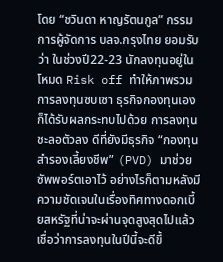โดย “ชวินดา หาญรัตนกูล” กรรมการผู้จัดการ บลจ.กรุงไทย ยอมรับว่า ในช่วงปี22-23 นักลงทุนอยู่ในโหมด Risk off ทำให้ภาพรวมการลงทุนซบเซา ธุรกิจกองทุนเองก็ได้รับผลกระทบไปด้วย การลงทุนชะลอตัวลง ดีที่ยังมีธุรกิจ “กองทุนสำรองเลี้ยงชีพ” (PVD) มาช่วยซัพพอร์ตเอาไว้ อย่างไรก็ตามหลังมีความชัดเจนในเรื่องทิศทางดอกเบี้ยสหรัฐที่น่าจะผ่านจุดสูงสุดไปแล้ว เชื่อว่าการลงทุนในปีนี้จะดีขึ้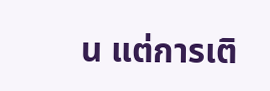น แต่การเติ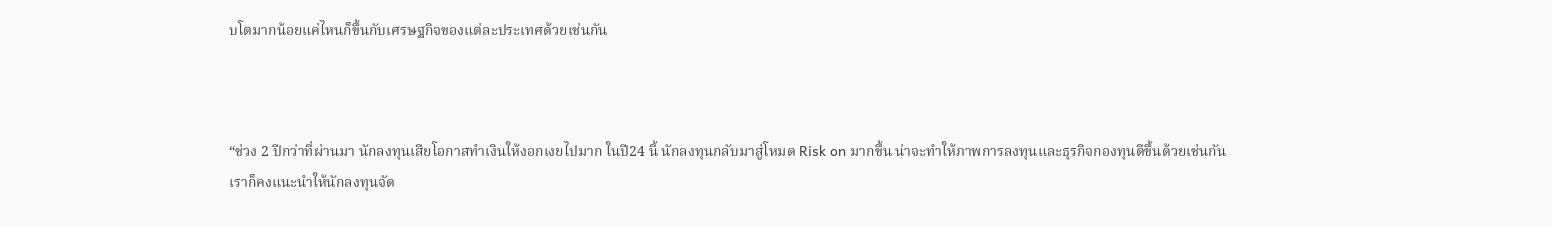บโตมากน้อยแค่ไหนก็ขึ้นกับเศรษฐกิจของแต่ละประเทศด้วยเช่นกัน



“ช่วง 2 ปีกว่าที่ผ่านมา นักลงทุนเสียโอกาสทำเงินให้งอกเงยไปมาก ในปี24 นี้ นักลงทุนกลับมาสู่โหมด Risk on มากขึ้น น่าจะทำให้ภาพการลงทุนและธุรกิจกองทุนดีขึ้นด้วยเช่นกัน เราก็คงแนะนำให้นักลงทุนจัด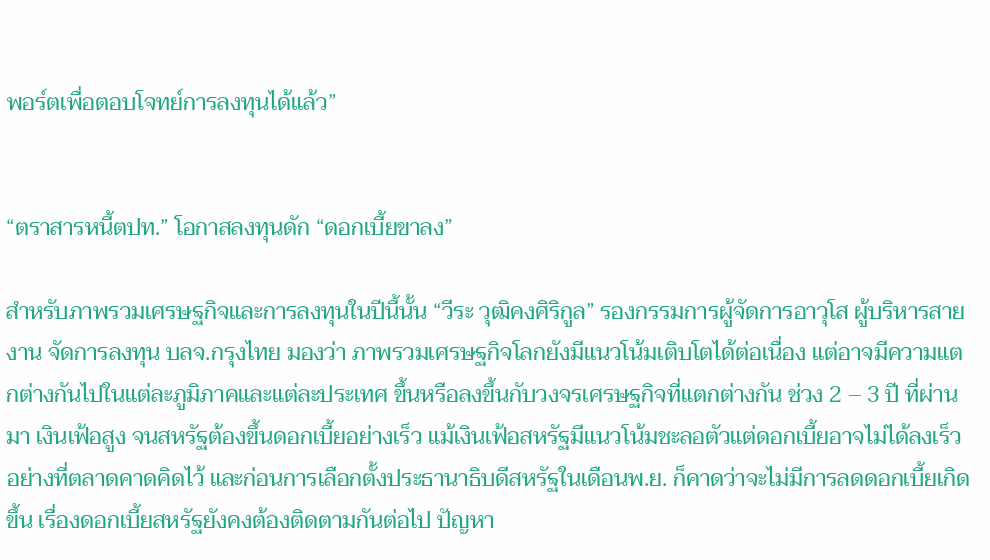พอร์ตเพื่อตอบโจทย์การลงทุนได้แล้ว”


“ตราสารหนี้ตปท.” โอกาสลงทุนดัก “ดอกเบี้ยขาลง”

สำหรับภาพรวมเศรษฐกิจและการลงทุนในปีนี้นั้น “วีระ วุฒิคงศิริกูล” รองกรรมการผู้จัดการอาวุโส ผู้บริหารสายงาน จัดการลงทุน บลจ.กรุงไทย มองว่า ภาพรวมเศรษฐกิจโลกยังมีแนวโน้มเติบโตได้ต่อเนื่อง แต่อาจมีความแตกต่างกันไปในแต่ละภูมิภาคและแต่ละประเทศ ขึ้นหรือลงขึ้นกับวงจรเศรษฐกิจที่แตกต่างกัน ช่วง 2 – 3 ปี ที่ผ่านมา เงินเฟ้อสูง จนสหรัฐต้องขึ้นดอกเบี้ยอย่างเร็ว แม้เงินเฟ้อสหรัฐมีแนวโน้มชะลอตัวแต่ดอกเบี้ยอาจไม่ได้ลงเร็วอย่างที่ตลาดคาดคิดไว้ และก่อนการเลือกตั้งประธานาธิบดีสหรัฐในเดือนพ.ย. ก็คาดว่าจะไม่มีการลดดอกเบี้ยเกิดขึ้น เรื่องดอกเบี้ยสหรัฐยังคงต้องติดตามกันต่อไป ปัญหา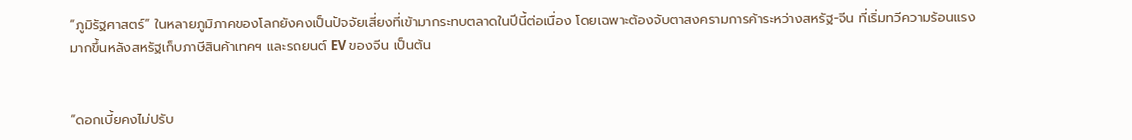“ภูมิรัฐศาสตร์” ในหลายภูมิภาคของโลกยังคงเป็นปัจจัยเสี่ยงที่เข้ามากระทบตลาดในปีนี้ต่อเนื่อง โดยเฉพาะต้องจับตาสงครามการค้าระหว่างสหรัฐ-จีน ที่เริ่มทวีความร้อนแรงมากขึ้นหลังสหรัฐเก็บภาษีสินค้าเทคฯ และรถยนต์ EV ของจีน เป็นต้น


“ดอกเบี้ยคงไม่ปรับ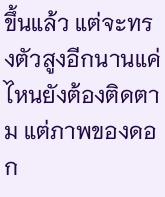ขึ้นแล้ว แต่จะทรงตัวสูงอีกนานแค่ไหนยังต้องติดตาม แต่ภาพของดอก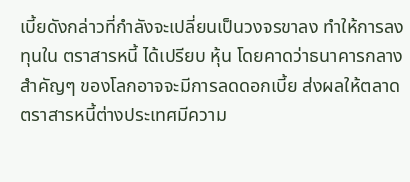เบี้ยดังกล่าวที่กำลังจะเปลี่ยนเป็นวงจรขาลง ทำให้การลงทุนใน ตราสารหนี้ ได้เปรียบ หุ้น โดยคาดว่าธนาคารกลางสำคัญๆ ของโลกอาจจะมีการลดดอกเบี้ย ส่งผลให้ตลาดตราสารหนี้ต่างประเทศมีความ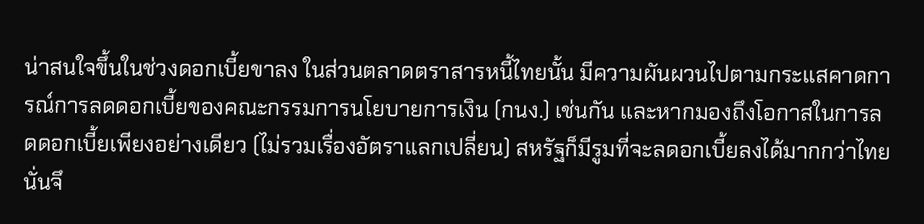น่าสนใจขึ้นในช่วงดอกเบี้ยขาลง ในส่วนตลาดตราสารหนี้ไทยนั้น มีความผันผวนไปตามกระแสคาดการณ์การลดดอกเบี้ยของคณะกรรมการนโยบายการเงิน (กนง.) เช่นกัน และหากมองถึงโอกาสในการลดดอกเบี้ยเพียงอย่างเดียว (ไม่รวมเรื่องอัตราแลกเปลี่ยน) สหรัฐก็มีรูมที่จะลดอกเบี้ยลงได้มากกว่าไทย นั่นจึ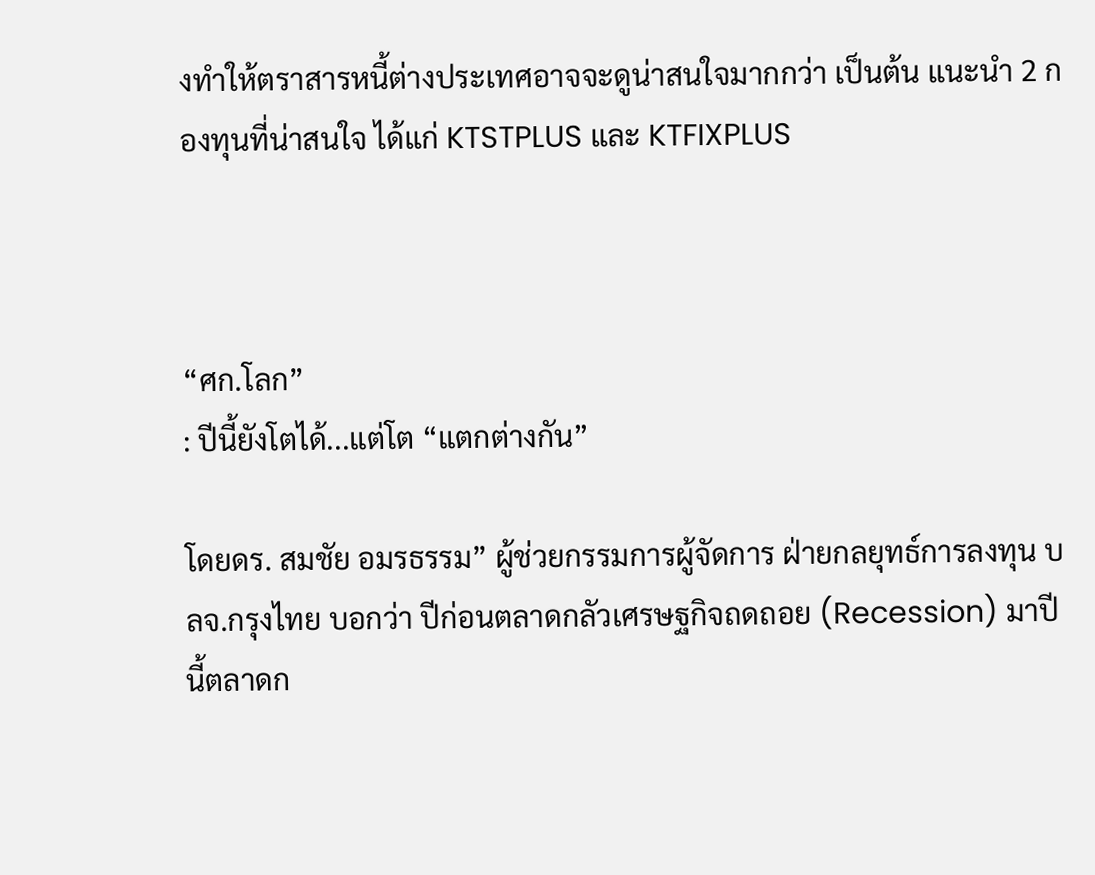งทำให้ตราสารหนี้ต่างประเทศอาจจะดูน่าสนใจมากกว่า เป็นต้น แนะนำ 2 กองทุนที่น่าสนใจ ได้แก่ KTSTPLUS และ KTFIXPLUS



“ศก.โลก”
: ปีนี้ยังโตได้...แต่โต “แตกต่างกัน”

โดยดร. สมชัย อมรธรรม” ผู้ช่วยกรรมการผู้จัดการ ฝ่ายกลยุทธ์การลงทุน บลจ.กรุงไทย บอกว่า ปีก่อนตลาดกลัวเศรษฐกิจถดถอย (Recession) มาปีนี้ตลาดก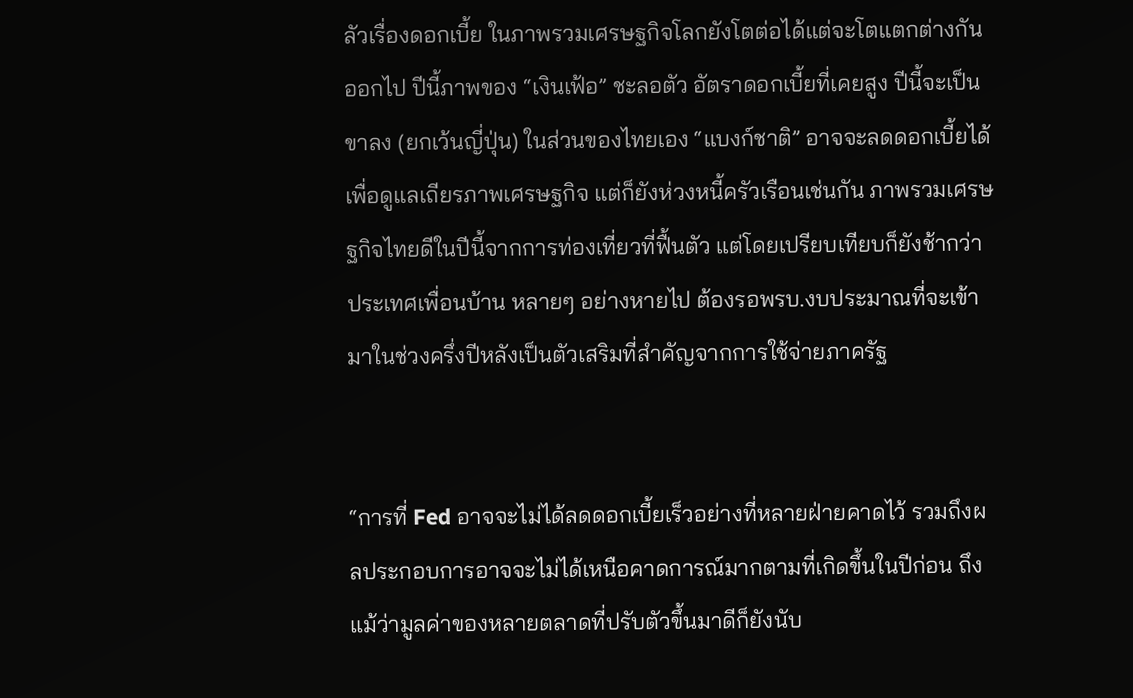ลัวเรื่องดอกเบี้ย ในภาพรวมเศรษฐกิจโลกยังโตต่อได้แต่จะโตแตกต่างกันออกไป ปีนี้ภาพของ “เงินเฟ้อ” ชะลอตัว อัตราดอกเบี้ยที่เคยสูง ปีนี้จะเป็นขาลง (ยกเว้นญี่ปุ่น) ในส่วนของไทยเอง “แบงก์ชาติ” อาจจะลดดอกเบี้ยได้ เพื่อดูแลเถียรภาพเศรษฐกิจ แต่ก็ยังห่วงหนี้ครัวเรือนเช่นกัน ภาพรวมเศรษฐกิจไทยดีในปีนี้จากการท่องเที่ยวที่ฟื้นตัว แต่โดยเปรียบเทียบก็ยังช้ากว่าประเทศเพื่อนบ้าน หลายๆ อย่างหายไป ต้องรอพรบ.งบประมาณที่จะเข้ามาในช่วงครึ่งปีหลังเป็นตัวเสริมที่สำคัญจากการใช้จ่ายภาครัฐ


“การที่ Fed อาจจะไม่ได้ลดดอกเบี้ยเร็วอย่างที่หลายฝ่ายคาดไว้ รวมถึงผลประกอบการอาจจะไม่ได้เหนือคาดการณ์มากตามที่เกิดขึ้นในปีก่อน ถึงแม้ว่ามูลค่าของหลายตลาดที่ปรับตัวขึ้นมาดีก็ยังนับ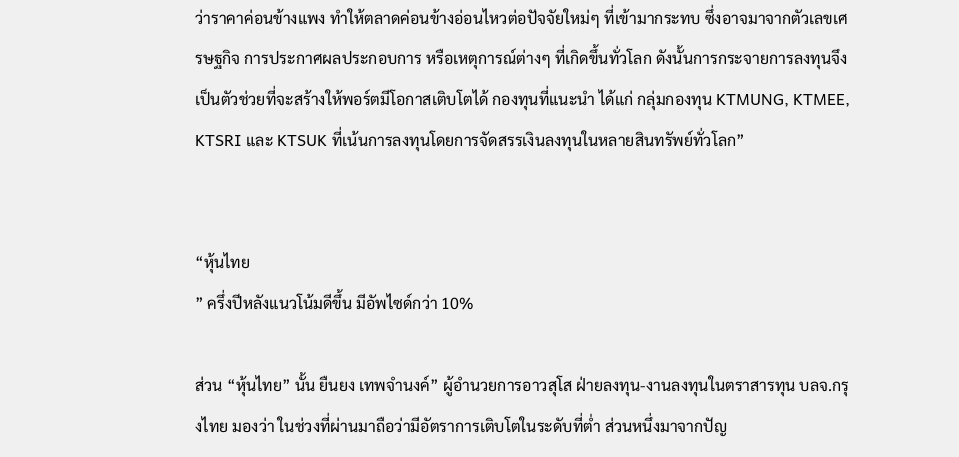ว่าราคาค่อนข้างแพง ทำให้ตลาดค่อนข้างอ่อนไหวต่อปัจจัยใหม่ๆ ที่เข้ามากระทบ ซึ่งอาจมาจากตัวเลขเศรษฐกิจ การประกาศผลประกอบการ หรือเหตุการณ์ต่างๆ ที่เกิดขึ้นทั่วโลก ดังนั้นการกระจายการลงทุนจึงเป็นตัวช่วยที่จะสร้างให้พอร์ตมีโอกาสเติบโตได้ กองทุนที่แนะนำ ได้แก่ กลุ่มกองทุน KTMUNG, KTMEE, KTSRI และ KTSUK ที่เน้นการลงทุนโดยการจัดสรรเงินลงทุนในหลายสินทรัพย์ทั่วโลก”


“หุ้นไทย
” ครึ่งปีหลังแนวโน้มดีขึ้น มีอัพไซด์กว่า 10%

ส่วน “หุ้นไทย” นั้น ยืนยง เทพจำนงค์” ผู้อำนวยการอาวสุโส ฝ่ายลงทุน-งานลงทุนในตราสารทุน บลจ.กรุงไทย มองว่า ในช่วงที่ผ่านมาถือว่ามีอัตราการเติบโตในระดับที่ต่ำ ส่วนหนึ่งมาจากปัญ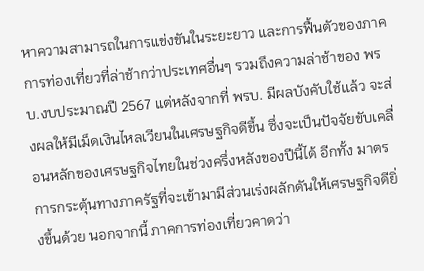หาความสามารถในการแข่งขันในระยะยาว และการฟื้นตัวของภาคการท่องเที่ยวที่ล่าช้ากว่าประเทศอื่นๆ รวมถึงความล่าช้าของ พรบ.งบประมาณปี 2567 แต่หลังจากที่ พรบ. มีผลบังคับใช้แล้ว จะส่งผลให้มีเม็ดเงินไหลเวียนในเศรษฐกิจดีขึ้น ซึ่งจะเป็นปัจจัยขับเคลื่อนหลักของเศรษฐกิจไทยในช่วงครึ่งหลังของปีนี้ได้ อีกทั้ง มาตรการกระตุ้นทางภาครัฐที่จะเข้ามามีส่วนเร่งผลักดันให้เศรษฐกิจดียิ่งขึ้นด้วย นอกจากนี้ ภาคการท่องเที่ยวคาดว่า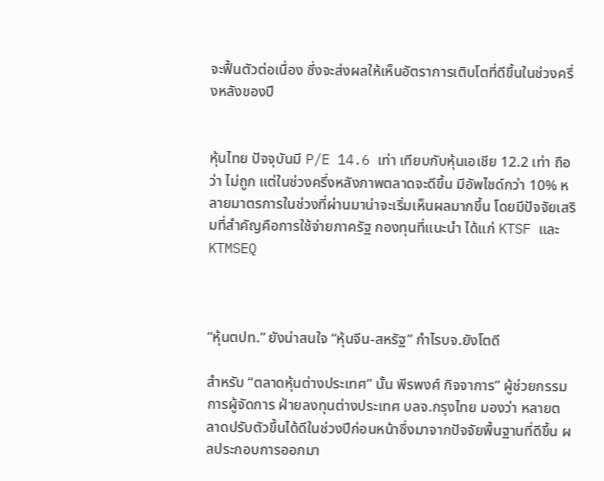จะฟื้นตัวต่อเนื่อง ซึ่งจะส่งผลให้เห็นอัตราการเติบโตที่ดีขึ้นในช่วงครึ่งหลังของปี


หุ้นไทย ปัจจุบันมี P/E 14.6 เท่า เทียบกับหุ้นเอเชีย 12.2 เท่า ถือว่า ไม่ถูก แต่ในช่วงครึ่งหลังภาพตลาดจะดีขึ้น มีอัพไซด์กว่า 10% หลายมาตรการในช่วงที่ผ่านมาน่าจะเริ่มเห็นผลมากขึ้น โดยมีปัจจัยเสริมที่สำคัญคือการใช้จ่ายภาครัฐ กองทุนที่แนะนำ ได้แก่ KTSF และ KTMSEQ



“หุ้นตปท.” ยังน่าสนใจ “หุ้นจีน-สหรัฐ” กำไรบจ.ยังโตดี

สำหรับ “ตลาดหุ้นต่างประเทศ” นั้น พีรพงศ์ กิจจาการ” ผู้ช่วยกรรมการผู้จัดการ ฝ่ายลงทุนต่างประเทศ บลจ.กรุงไทย มองว่า หลายตลาดปรับตัวขึ้นได้ดีในช่วงปีก่อนหน้าซึ่งมาจากปัจจัยพื้นฐานที่ดีขึ้น ผลประกอบการออกมา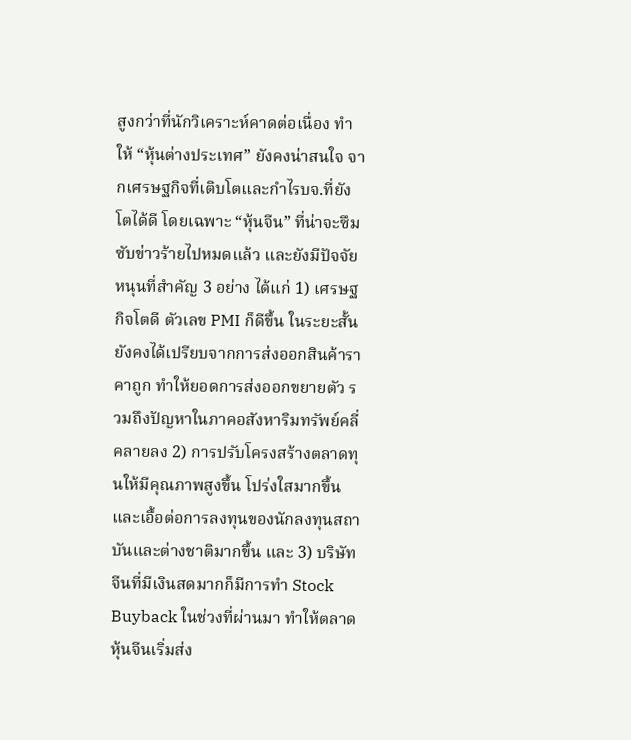สูงกว่าที่นักวิเคราะห์คาดต่อเนื่อง ทำให้ “หุ้นต่างประเทศ” ยังคงน่าสนใจ จากเศรษฐกิจที่เติบโตและกำไรบจ.ที่ยังโตได้ดี โดยเฉพาะ “หุ้นจีน” ที่น่าจะซึมซับข่าวร้ายไปหมดแล้ว และยังมีปัจจัยหนุนที่สำคัญ 3 อย่าง ได้แก่ 1) เศรษฐกิจโตดี ตัวเลข PMI ก็ดีขึ้น ในระยะสั้นยังคงได้เปรียบจากการส่งออกสินค้าราคาถูก ทำให้ยอดการส่งออกขยายตัว รวมถึงปัญหาในภาคอสังหาริมทรัพย์คลี่คลายลง 2) การปรับโครงสร้างตลาดทุนให้มีคุณภาพสูงขึ้น โปร่งใสมากขึ้น และเอื้อต่อการลงทุนของนักลงทุนสถาบันและต่างชาติมากขึ้น และ 3) บริษัทจีนที่มีเงินสดมากก็มีการทำ Stock Buyback ในช่วงที่ผ่านมา ทำให้ตลาดหุ้นจีนเริ่มส่ง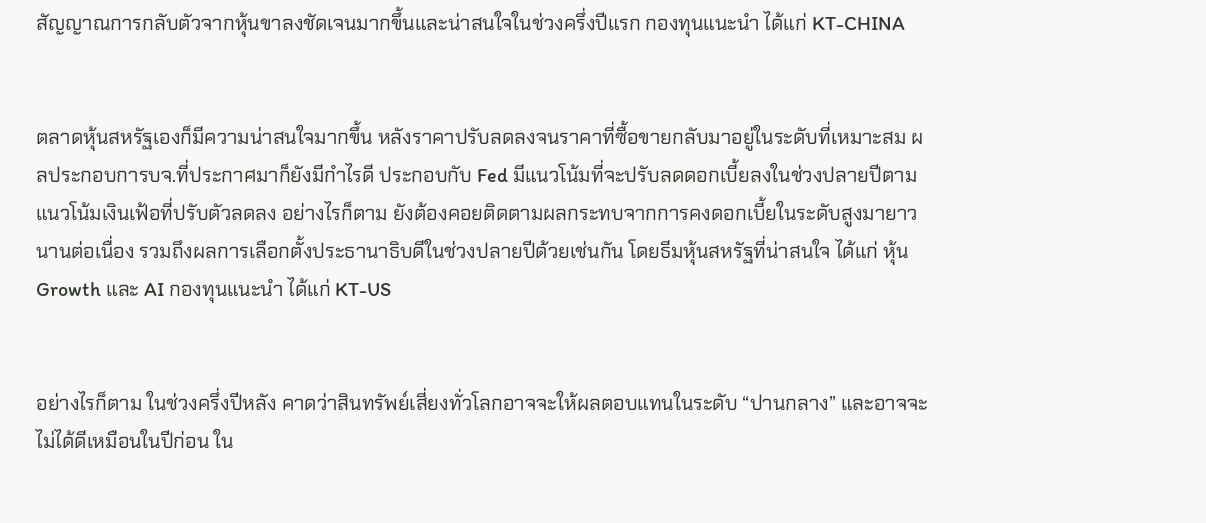สัญญาณการกลับตัวจากหุ้นขาลงชัดเจนมากขึ้นและน่าสนใจในช่วงครึ่งปีแรก กองทุนแนะนำ ได้แก่ KT-CHINA


ตลาดหุ้นสหรัฐเองก็มีความน่าสนใจมากขึ้น หลังราคาปรับลดลงจนราคาที่ซื้อขายกลับมาอยู่ในระดับที่เหมาะสม ผลประกอบการบจ.ที่ประกาศมาก็ยังมีกำไรดี ประกอบกับ Fed มีแนวโน้มที่จะปรับลดดอกเบี้ยลงในช่วงปลายปีตามแนวโน้มเงินเฟ้อที่ปรับตัวลดลง อย่างไรก็ตาม ยังต้องคอยติดตามผลกระทบจากการคงดอกเบี้ยในระดับสูงมายาวนานต่อเนื่อง รวมถึงผลการเลือกตั้งประธานาธิบดีในช่วงปลายปีด้วยเช่นกัน โดยธีมหุ้นสหรัฐที่น่าสนใจ ได้แก่ หุ้น Growth และ AI กองทุนแนะนำ ได้แก่ KT-US


อย่างไรก็ตาม ในช่วงครึ่งปีหลัง คาดว่าสินทรัพย์เสี่ยงทั่วโลกอาจจะให้ผลตอบแทนในระดับ “ปานกลาง” และอาจจะไม่ได้ดีเหมือนในปีก่อน ใน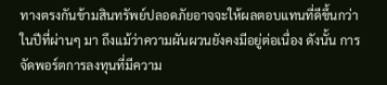ทางตรงกันข้ามสินทรัพย์ปลอดภัยอาจจะให้ผลตอบแทนที่ดีขึ้นกว่าในปีที่ผ่านๆ มา ถึงแม้ว่าความผันผวนยังคงมีอยู่ต่อเนื่อง ดังนั้น การจัดพอร์ตการลงทุนที่มีความ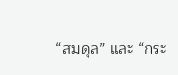“สมดุล” และ “กระ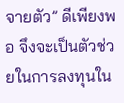จายตัว” ดีเพียงพอ จึงจะเป็นตัวช่วยในการลงทุนใน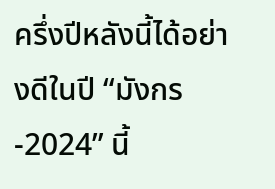ครึ่งปีหลังนี้ได้อย่างดีในปี “มังกร-2024” นี้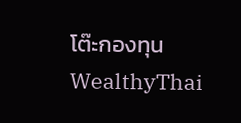โต๊ะกองทุน WealthyThai